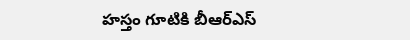హస్తం గూటికి బీఆర్ఎస్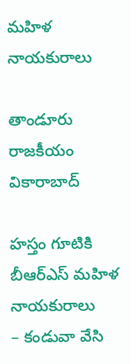మహిళ నాయకురాలు

తాండూరు రాజకీయం వికారాబాద్

హస్తం గూటికి బీఆర్ఎస్ మహిళ నాయకురాలు
– కండువా వేసి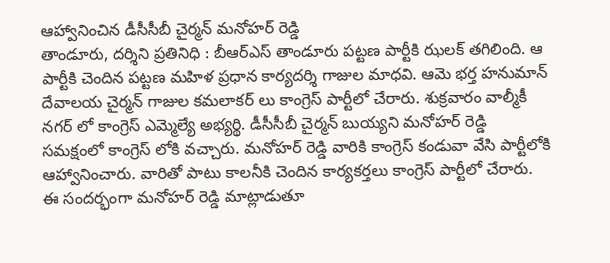ఆహ్వానించిన డీసీసీబీ చైర్మన్ మనోహర్ రెడ్డి
తాండూరు, దర్శిని ప్రతినిధి : బీఆర్ఎస్ తాండూరు పట్టణ పార్టీకి ఝలక్ తగిలింది. ఆ పార్టీకి చెందిన పట్టణ మహిళ ప్రధాన కార్యదర్శి గాజుల మాధవి. ఆమె భర్త హనుమాన్ దేవాలయ చైర్మన్ గాజుల కమలాకర్ లు కాంగ్రెస్ పార్టీలో చేరారు. శుక్రవారం వాల్మీకీ నగర్ లో కాంగ్రెస్ ఎమ్మెల్యే అభ్యర్థి. డీసీసీబీ చైర్మన్ బుయ్యని మనోహర్ రెడ్డి సమక్షంలో కాంగ్రెస్ లోకి వచ్చారు. మనోహర్ రెడ్డి వారికి కాంగ్రెస్ కండువా వేసి పార్టీలోకి ఆహ్వానించారు. వారితో పాటు కాలనీకి చెందిన కార్యకర్తలు కాంగ్రెస్ పార్టీలో చేరారు. ఈ సందర్భంగా మనోహర్ రెడ్డి మాట్లాడుతూ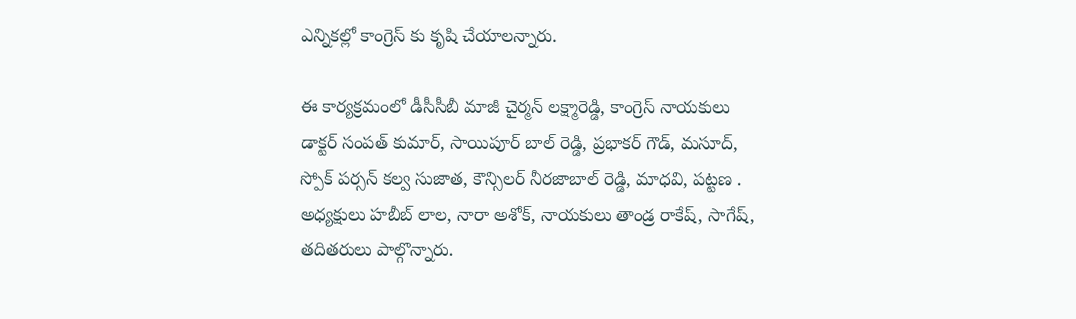ఎన్నికల్లో కాంగ్రెస్ కు కృషి చేయాలన్నారు.

ఈ కార్యక్రమంలో డీసీసీబీ మాజీ చైర్మన్ లక్ష్మారెడ్డి, కాంగ్రెస్ నాయకులు డాక్టర్ సంపత్ కుమార్, సాయిపూర్ బాల్ రెడ్డి, ప్రభాకర్ గౌడ్, మసూద్, స్పోక్ పర్సన్ కల్వ సుజాత, కౌన్సిలర్ నీరజాబాల్ రెడ్డి, మాధవి, పట్టణ . అధ్యక్షులు హబీబ్ లాల, నారా అశోక్, నాయకులు తాండ్ర రాకేష్, సాగేష్, తదితరులు పాల్గొన్నారు.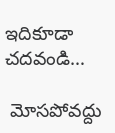ఇదికూడా చదవండి…

 మోసపోవద్దు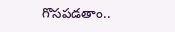గొసపడతాం..